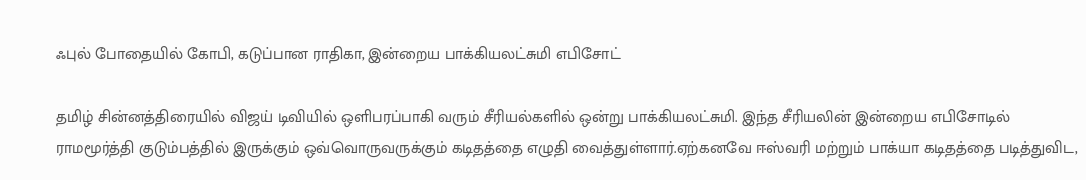ஃபுல் போதையில் கோபி, கடுப்பான ராதிகா, இன்றைய பாக்கியலட்சுமி எபிசோட்

தமிழ் சின்னத்திரையில் விஜய் டிவியில் ஒளிபரப்பாகி வரும் சீரியல்களில் ஒன்று பாக்கியலட்சுமி. இந்த சீரியலின் இன்றைய எபிசோடில் ராமமூர்த்தி குடும்பத்தில் இருக்கும் ஒவ்வொருவருக்கும் கடிதத்தை எழுதி வைத்துள்ளார்.ஏற்கனவே ஈஸ்வரி மற்றும் பாக்யா கடிதத்தை படித்துவிட,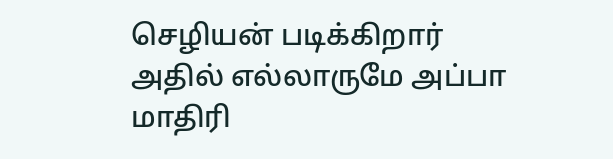செழியன் படிக்கிறார் அதில் எல்லாருமே அப்பா மாதிரி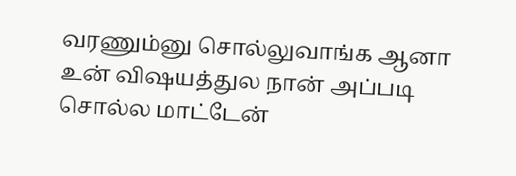வரணும்னு சொல்லுவாங்க ஆனா உன் விஷயத்துல நான் அப்படி சொல்ல மாட்டேன்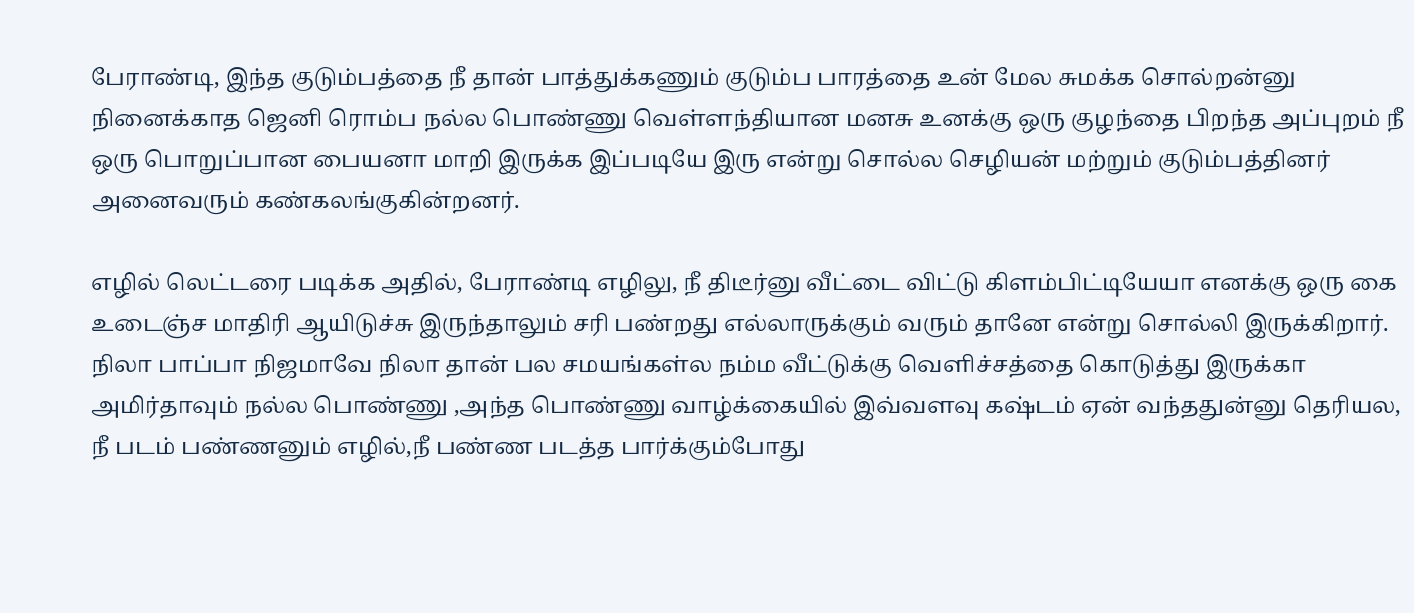பேராண்டி, இந்த குடும்பத்தை நீ தான் பாத்துக்கணும் குடும்ப பாரத்தை உன் மேல சுமக்க சொல்றன்னு நினைக்காத ஜெனி ரொம்ப நல்ல பொண்ணு வெள்ளந்தியான மனசு உனக்கு ஒரு குழந்தை பிறந்த அப்புறம் நீ ஒரு பொறுப்பான பையனா மாறி இருக்க இப்படியே இரு என்று சொல்ல செழியன் மற்றும் குடும்பத்தினர் அனைவரும் கண்கலங்குகின்றனர்.

எழில் லெட்டரை படிக்க அதில், பேராண்டி எழிலு, நீ திடீர்னு வீட்டை விட்டு கிளம்பிட்டியேயா எனக்கு ஒரு கை உடைஞ்ச மாதிரி ஆயிடுச்சு இருந்தாலும் சரி பண்றது எல்லாருக்கும் வரும் தானே என்று சொல்லி இருக்கிறார். நிலா பாப்பா நிஜமாவே நிலா தான் பல சமயங்கள்ல நம்ம வீட்டுக்கு வெளிச்சத்தை கொடுத்து இருக்கா அமிர்தாவும் நல்ல பொண்ணு ,அந்த பொண்ணு வாழ்க்கையில் இவ்வளவு கஷ்டம் ஏன் வந்ததுன்னு தெரியல, நீ படம் பண்ணனும் எழில்,நீ பண்ண படத்த பார்க்கும்போது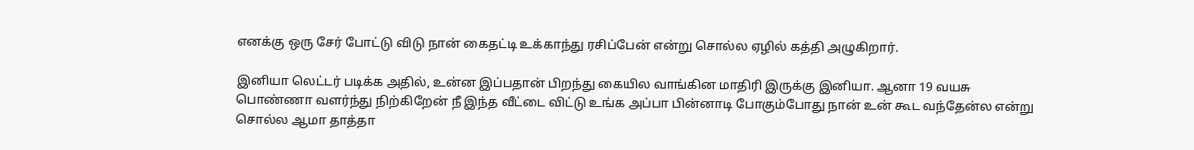எனக்கு ஒரு சேர் போட்டு விடு நான் கைதட்டி உக்காந்து ரசிப்பேன் என்று சொல்ல ஏழில் கத்தி அழுகிறார்.

இனியா லெட்டர் படிக்க அதில், உன்ன இப்பதான் பிறந்து கையில வாங்கின மாதிரி இருக்கு இனியா. ஆனா 19 வயசு பொண்ணா வளர்ந்து நிற்கிறேன் நீ இந்த வீட்டை விட்டு உங்க அப்பா பின்னாடி போகும்போது நான் உன் கூட வந்தேன்ல என்று சொல்ல ஆமா தாத்தா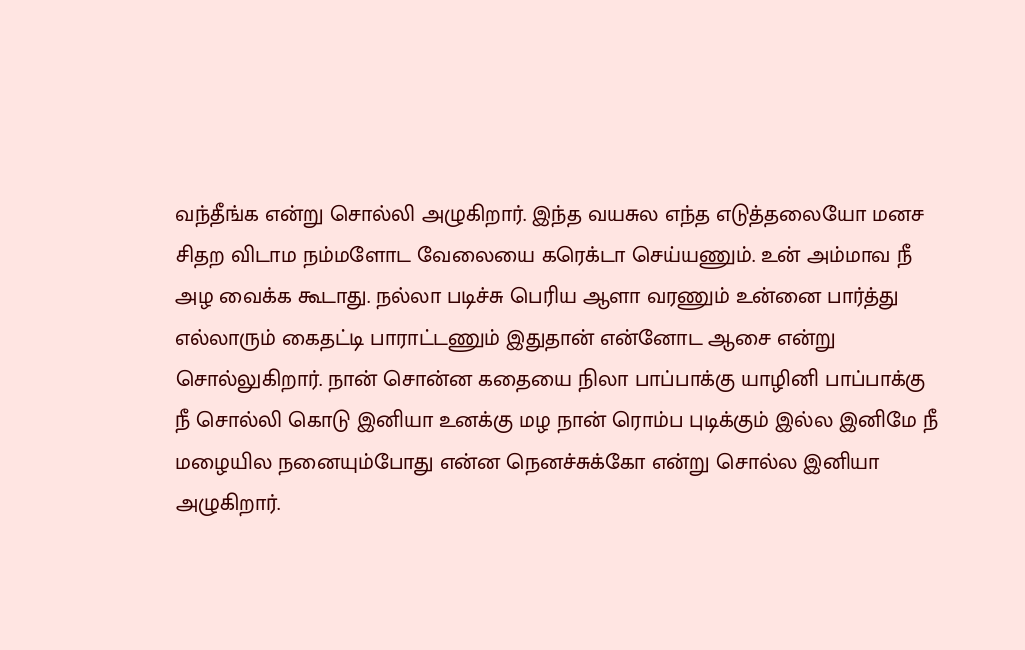வந்தீங்க என்று சொல்லி அழுகிறார். இந்த வயசுல எந்த எடுத்தலையோ மனச சிதற விடாம நம்மளோட வேலையை கரெக்டா செய்யணும். உன் அம்மாவ நீ அழ வைக்க கூடாது. நல்லா படிச்சு பெரிய ஆளா வரணும் உன்னை பார்த்து எல்லாரும் கைதட்டி பாராட்டணும் இதுதான் என்னோட ஆசை என்று சொல்லுகிறார். நான் சொன்ன கதையை நிலா பாப்பாக்கு யாழினி பாப்பாக்கு நீ சொல்லி கொடு இனியா உனக்கு மழ நான் ரொம்ப புடிக்கும் இல்ல இனிமே நீ மழையில நனையும்போது என்ன நெனச்சுக்கோ என்று சொல்ல இனியா அழுகிறார்.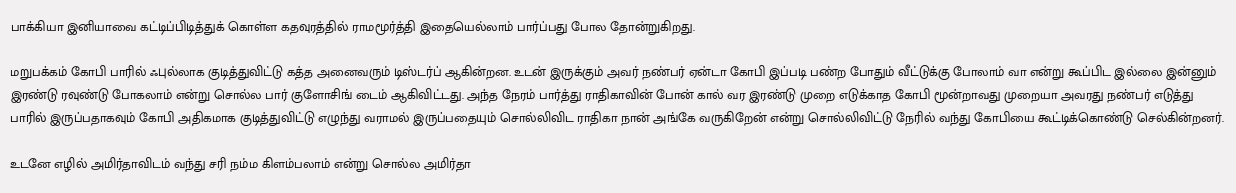பாக்கியா இனியாவை கட்டிப்பிடித்துக் கொள்ள கதவுரத்தில் ராமமூர்த்தி இதையெல்லாம் பார்ப்பது போல தோன்றுகிறது.

மறுபக்கம் கோபி பாரில் ஃபுல்லாக குடித்துவிட்டு கத்த அனைவரும் டிஸ்டர்ப் ஆகின்றன. உடன் இருக்கும் அவர் நண்பர் ஏன்டா கோபி இப்படி பண்ற போதும் வீட்டுக்கு போலாம் வா என்று கூப்பிட இல்லை இன்னும் இரண்டு ரவுண்டு போகலாம் என்று சொல்ல பார் குளோசிங் டைம் ஆகிவிட்டது. அந்த நேரம் பார்த்து ராதிகாவின் போன் கால் வர இரண்டு முறை எடுக்காத கோபி மூன்றாவது முறையா அவரது நண்பர் எடுத்து பாரில் இருப்பதாகவும் கோபி அதிகமாக குடித்துவிட்டு எழுந்து வராமல் இருப்பதையும் சொல்லிவிட ராதிகா நான் அங்கே வருகிறேன் என்று சொல்லிவிட்டு நேரில் வந்து கோபியை கூட்டிக்கொண்டு செல்கின்றனர்.

உடனே எழில் அமிர்தாவிடம் வந்து சரி நம்ம கிளம்பலாம் என்று சொல்ல அமிர்தா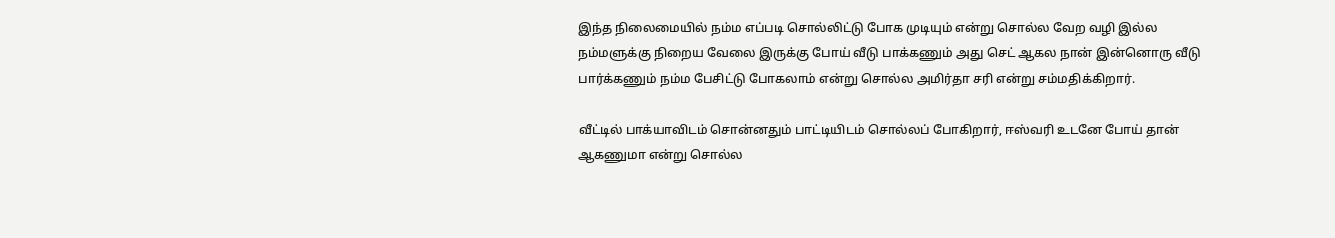இந்த நிலைமையில் நம்ம எப்படி சொல்லிட்டு போக முடியும் என்று சொல்ல வேற வழி இல்ல நம்மளுக்கு நிறைய வேலை இருக்கு போய் வீடு பாக்கணும் அது செட் ஆகல நான் இன்னொரு வீடு பார்க்கணும் நம்ம பேசிட்டு போகலாம் என்று சொல்ல அமிர்தா சரி என்று சம்மதிக்கிறார்.

வீட்டில் பாக்யாவிடம் சொன்னதும் பாட்டியிடம் சொல்லப் போகிறார், ஈஸ்வரி உடனே போய் தான் ஆகணுமா என்று சொல்ல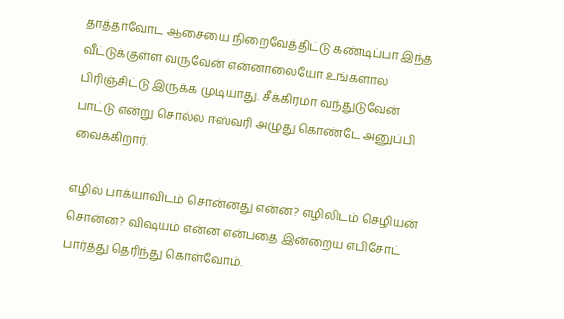தாத்தாவோட ஆசையை நிறைவேத்திட்டு கண்டிப்பா இந்த வீட்டுக்குள்ள வருவேன் என்னாலையோ உங்களால பிரிஞ்சிட்டு இருக்க முடியாது. சீக்கிரமா வந்துடுவேன் பாட்டு என்று சொல்ல ஈஸ்வரி அழுது கொண்டே அனுப்பி வைக்கிறார்.

எழில் பாக்யாவிடம் சொன்னது என்ன? எழிலிடம் செழியன் சொன்ன? விஷயம் என்ன என்பதை இன்றைய எபிசோட் பார்த்து தெரிந்து கொள்வோம்.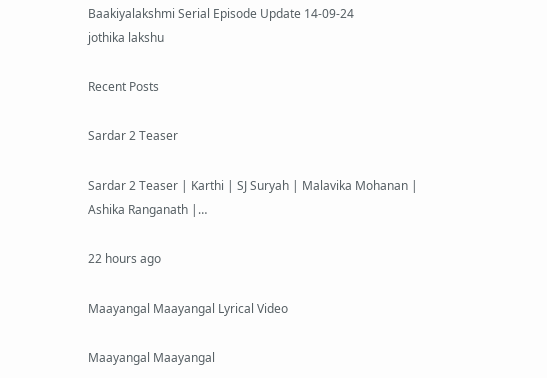Baakiyalakshmi Serial Episode Update 14-09-24
jothika lakshu

Recent Posts

Sardar 2 Teaser

Sardar 2 Teaser | Karthi | SJ Suryah | Malavika Mohanan | Ashika Ranganath |…

22 hours ago

Maayangal Maayangal Lyrical Video

Maayangal Maayangal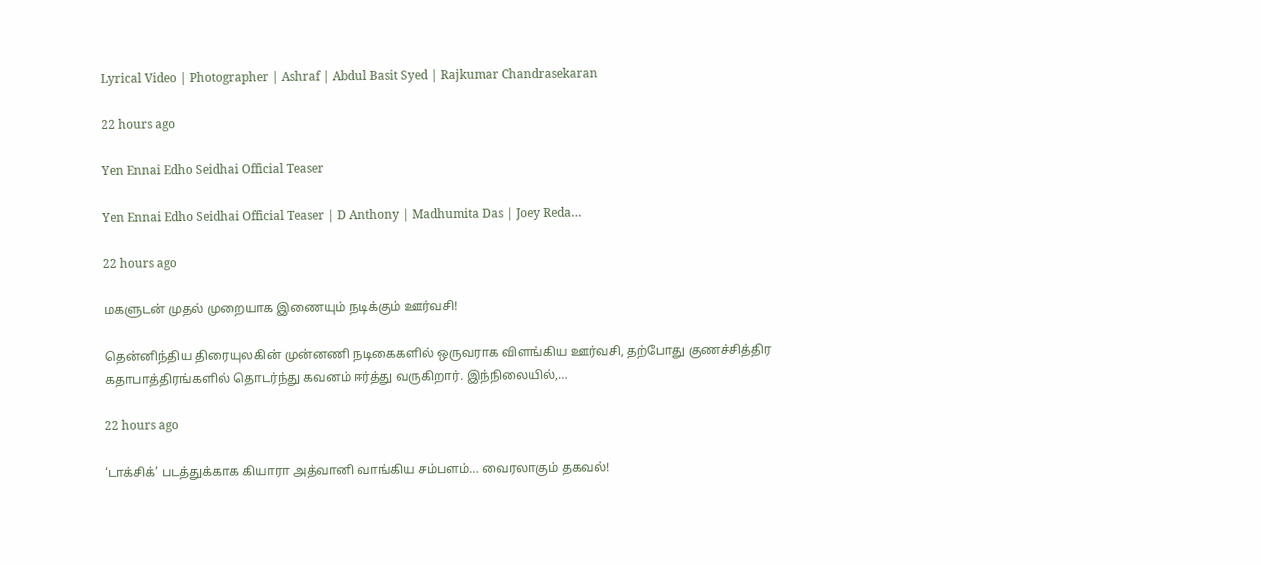Lyrical Video | Photographer | Ashraf | Abdul Basit Syed | Rajkumar Chandrasekaran

22 hours ago

Yen Ennai Edho Seidhai Official Teaser

Yen Ennai Edho Seidhai Official Teaser | D Anthony | Madhumita Das | Joey Reda…

22 hours ago

மகளுடன் முதல் முறையாக இணையும் நடிக்கும் ஊர்வசி!

தென்னிந்திய திரையுலகின் முன்னணி நடிகைகளில் ஒருவராக விளங்கிய ஊர்வசி, தற்போது குணச்சித்திர கதாபாத்திரங்களில் தொடர்ந்து கவனம் ஈர்த்து வருகிறார். இந்நிலையில்,…

22 hours ago

‘டாக்சிக்’ படத்துக்காக கியாரா அத்வானி வாங்கிய சம்பளம்… வைரலாகும் தகவல்!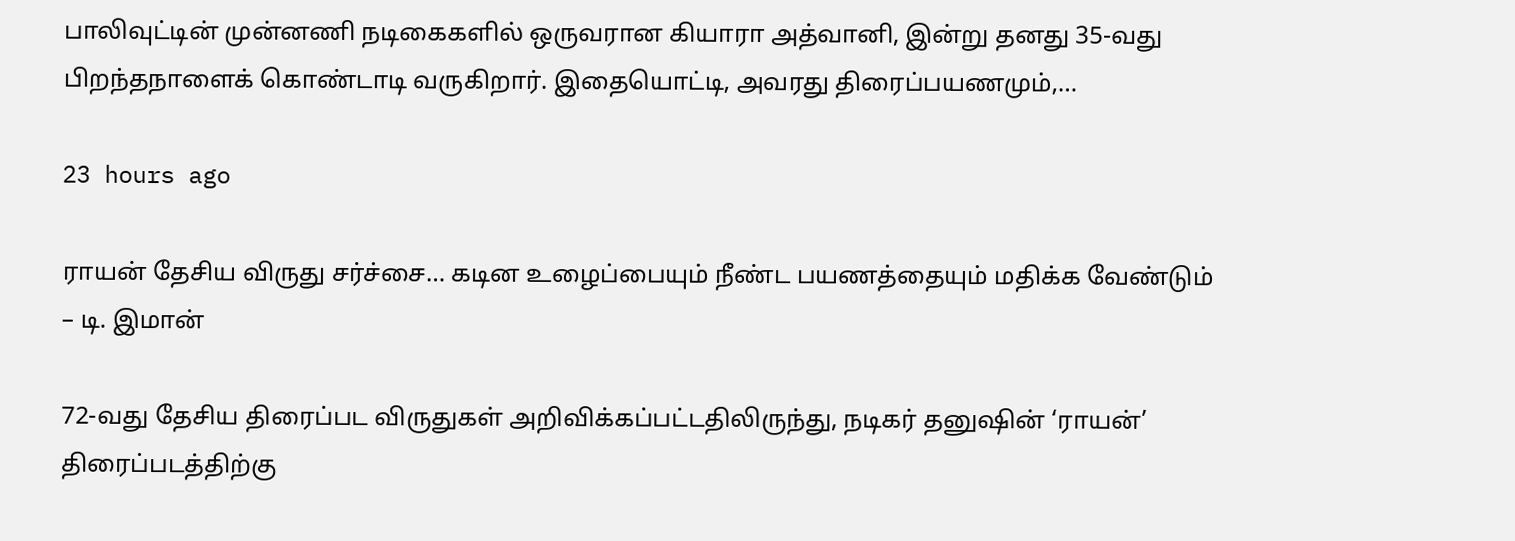பாலிவுட்டின் முன்னணி நடிகைகளில் ஒருவரான கியாரா அத்வானி, இன்று தனது 35-வது பிறந்தநாளைக் கொண்டாடி வருகிறார். இதையொட்டி, அவரது திரைப்பயணமும்,…

23 hours ago

ராயன் தேசிய விருது சர்ச்சை… கடின உழைப்பையும் நீண்ட பயணத்தையும் மதிக்க வேண்டும் – டி. இமான்

72-வது தேசிய திரைப்பட விருதுகள் அறிவிக்கப்பட்டதிலிருந்து, நடிகர் தனுஷின் ‘ராயன்’ திரைப்படத்திற்கு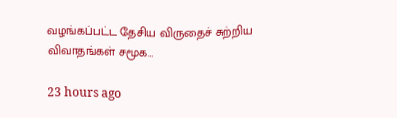வழங்கப்பட்ட தேசிய விருதைச் சுற்றிய விவாதங்கள் சமூக…

23 hours ago